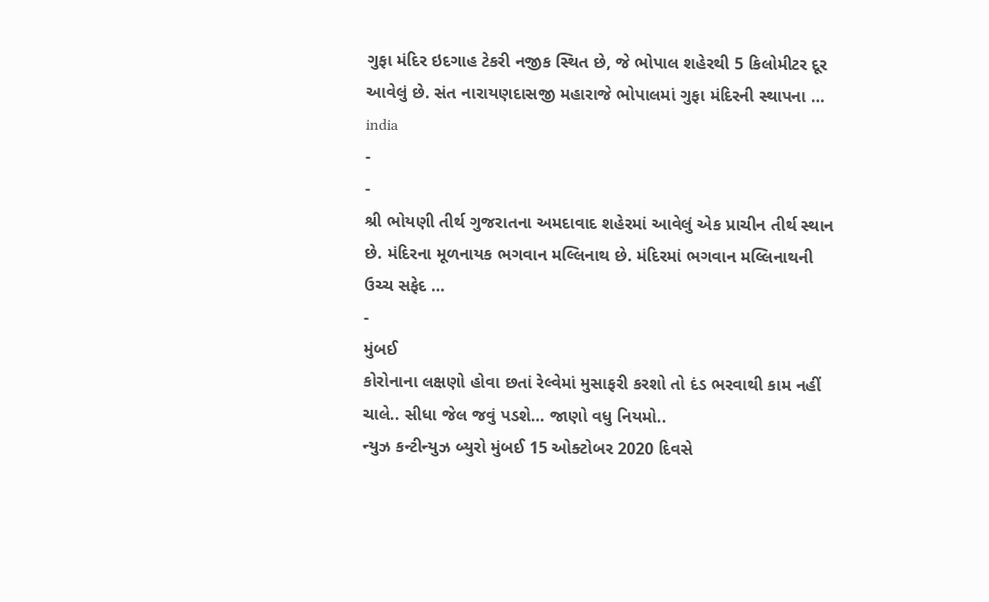ગુફા મંદિર ઇદગાહ ટેકરી નજીક સ્થિત છે, જે ભોપાલ શહેરથી 5 કિલોમીટર દૂર આવેલું છે. સંત નારાયણદાસજી મહારાજે ભોપાલમાં ગુફા મંદિરની સ્થાપના …
india
-
-
શ્રી ભોયણી તીર્થ ગુજરાતના અમદાવાદ શહેરમાં આવેલું એક પ્રાચીન તીર્થ સ્થાન છે. મંદિરના મૂળનાયક ભગવાન મલ્લિનાથ છે. મંદિરમાં ભગવાન મલ્લિનાથની ઉચ્ચ સફેદ …
-
મુંબઈ
કોરોનાના લક્ષણો હોવા છતાં રેલ્વેમાં મુસાફરી કરશો તો દંડ ભરવાથી કામ નહીં ચાલે.. સીધા જેલ જવું પડશે… જાણો વધુ નિયમો..
ન્યુઝ કન્ટીન્યુઝ બ્યુરો મુંબઈ 15 ઓક્ટોબર 2020 દિવસે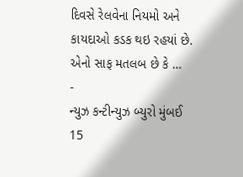દિવસે રેલવેના નિયમો અને કાયદાઓ કડક થઇ રહયાં છે. એનો સાફ મતલબ છે કે …
-
ન્યુઝ કન્ટીન્યુઝ બ્યુરો મુંબઈ 15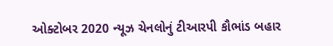ઓક્ટોબર 2020 ન્યૂઝ ચેનલોનું ટીઆરપી કૌભાંડ બહાર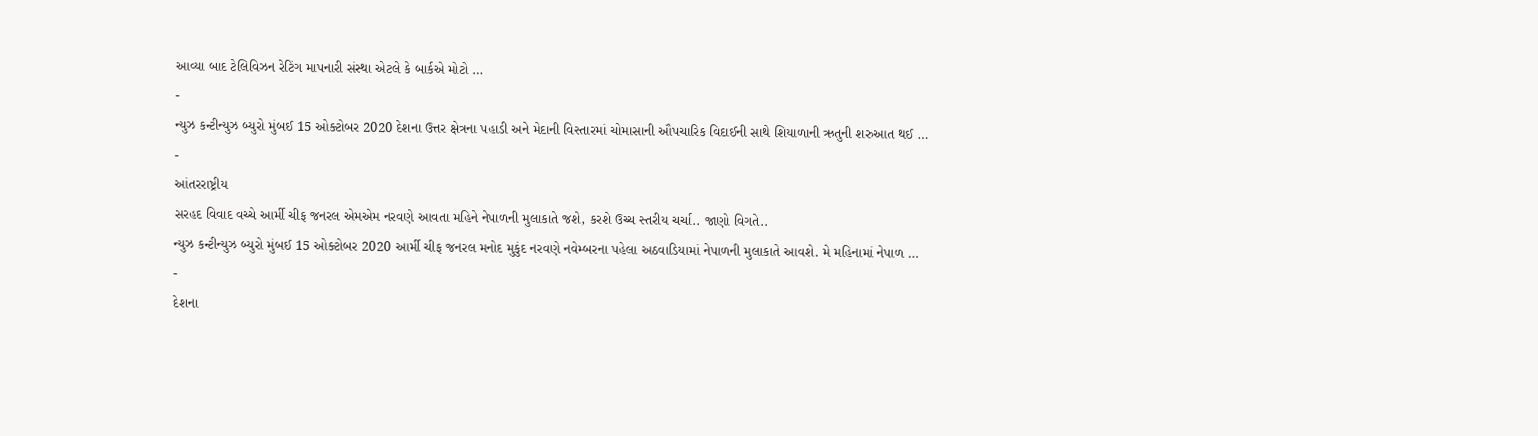આવ્યા બાદ ટેલિવિઝન રેટિંગ માપનારી સંસ્થા એટલે કે બાર્કએ મોટો …
-
ન્યુઝ કન્ટીન્યુઝ બ્યુરો મુંબઈ 15 ઓક્ટોબર 2020 દેશના ઉત્તર ક્ષેત્રના પહાડી અને મેદાની વિસ્તારમાં ચોમાસાની ઔપચારિક વિદાઈની સાથે શિયાળાની ઋતુની શરુઆત થઈ …
-
આંતરરાષ્ટ્રીય
સરહદ વિવાદ વચ્ચે આર્મી ચીફ જનરલ એમએમ નરવણે આવતા મહિને નેપાળની મુલાકાતે જશે, કરશે ઉચ્ચ સ્તરીય ચર્ચા.. જાણો વિગતે..
ન્યુઝ કન્ટીન્યુઝ બ્યુરો મુંબઈ 15 ઓક્ટોબર 2020 આર્મી ચીફ જનરલ મનોદ મુકુંદ નરવણે નવેમ્બરના પહેલા અઠવાડિયામાં નેપાળની મુલાકાતે આવશે. મે મહિનામાં નેપાળ …
-
દેશના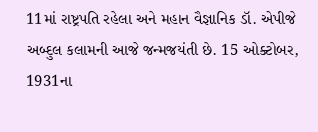11માં રાષ્ટ્રપતિ રહેલા અને મહાન વૈજ્ઞાનિક ડૉ. એપીજે અબ્દુલ કલામની આજે જન્મજયંતી છે. 15 ઓક્ટોબર, 1931ના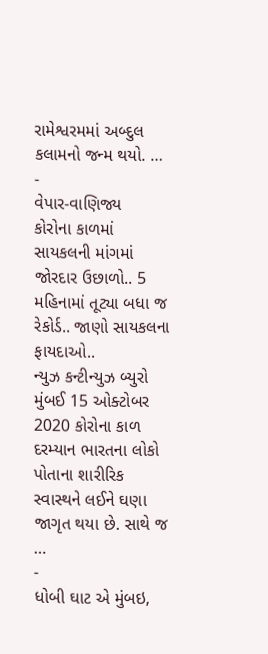રામેશ્વરમમાં અબ્દુલ કલામનો જન્મ થયો. …
-
વેપાર-વાણિજ્ય
કોરોના કાળમાં સાયકલની માંગમાં જોરદાર ઉછાળો.. 5 મહિનામાં તૂટ્યા બધા જ રેકોર્ડ.. જાણો સાયકલના ફાયદાઓ..
ન્યુઝ કન્ટીન્યુઝ બ્યુરો મુંબઈ 15 ઓક્ટોબર 2020 કોરોના કાળ દરમ્યાન ભારતના લોકો પોતાના શારીરિક સ્વાસ્થને લઈને ઘણા જાગૃત થયા છે. સાથે જ …
-
ધોબી ઘાટ એ મુંબઇ,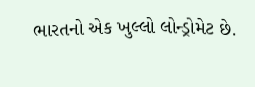ભારતનો એક ખુલ્લો લોન્ડ્રોમેટ છે.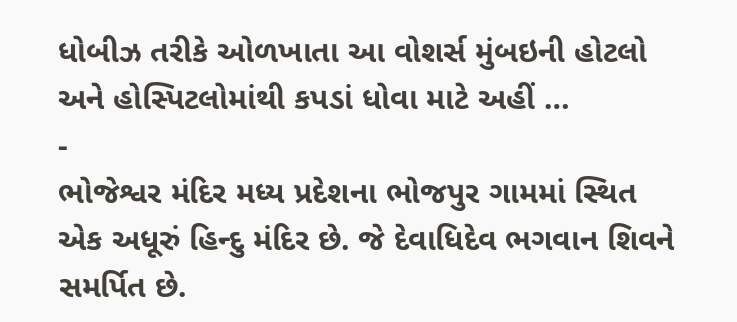ધોબીઝ તરીકે ઓળખાતા આ વોશર્સ મુંબઇની હોટલો અને હોસ્પિટલોમાંથી કપડાં ધોવા માટે અહીં …
-
ભોજેશ્વર મંદિર મધ્ય પ્રદેશના ભોજપુર ગામમાં સ્થિત એક અધૂરું હિન્દુ મંદિર છે. જે દેવાધિદેવ ભગવાન શિવને સમર્પિત છે.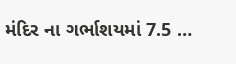મંદિર ના ગર્ભાશયમાં 7.5 …